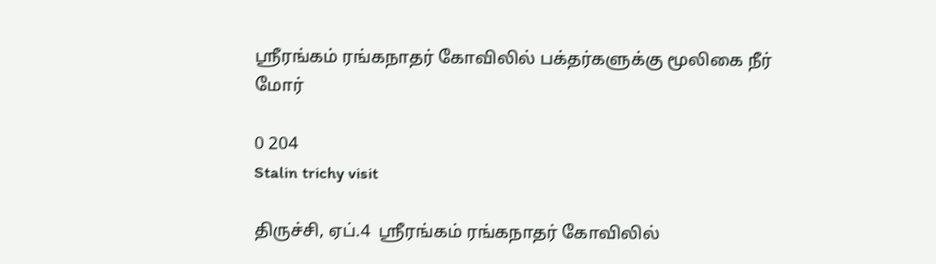ஸ்ரீரங்கம் ரங்கநாதர் கோவிலில் பக்தர்களுக்கு மூலிகை நீர் மோர்

0 204
Stalin trichy visit

திருச்சி, ஏப்.4  ஸ்ரீரங்கம் ரங்கநாதர் கோவிலில்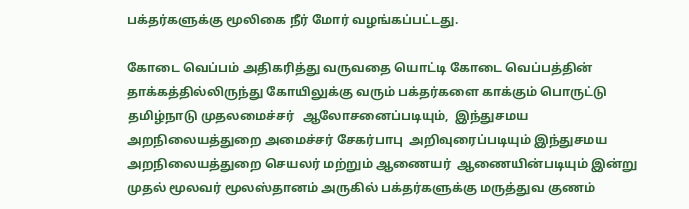பக்தர்களுக்கு மூலிகை நீர் மோர் வழங்கப்பட்டது.

கோடை வெப்பம் அதிகரித்து வருவதை யொட்டி கோடை வெப்பத்தின் தாக்கத்தில்லிருந்து கோயிலுக்கு வரும் பக்தர்களை காக்கும் பொருட்டு தமிழ்நாடு முதலமைச்சர்   ஆலோசனைப்படியும்,  இந்துசமய அறநிலையத்துறை அமைச்சர் சேகர்பாபு  அறிவுரைப்படியும் இந்துசமய அறநிலையத்துறை செயலர் மற்றும் ஆணையர்  ஆணையின்படியும் இன்று  முதல் மூலவர் மூலஸ்தானம் அருகில் பக்தர்களுக்கு மருத்துவ குணம்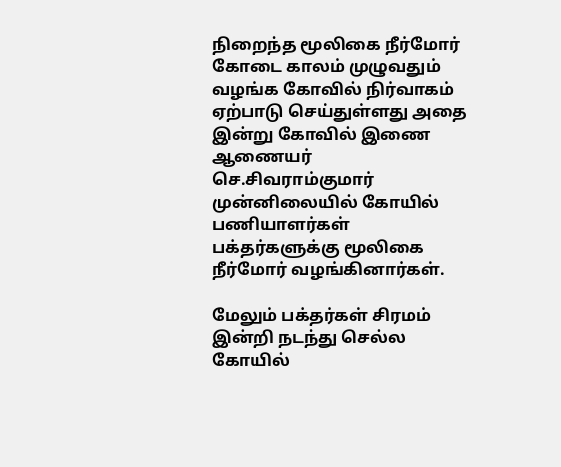நிறைந்த மூலிகை நீர்மோர் கோடை காலம் முழுவதும் வழங்க கோவில் நிர்வாகம் ஏற்பாடு செய்துள்ளது அதை இன்று கோவில் இணை ஆணையர் செ.சிவராம்குமார் முன்னிலையில் கோயில் பணியாளர்கள் பக்தர்களுக்கு மூலிகை நீர்மோர் வழங்கினார்கள்.

மேலும் பக்தர்கள் சிரமம் இன்றி நடந்து செல்ல கோயில்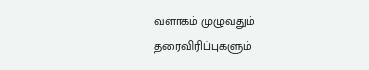வளாகம் முழுவதும் தரைவிரிப்புகளும்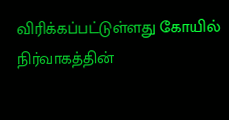விரிக்கப்பட்டுள்ளது கோயில் நிர்வாகத்தின்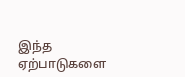இந்த ஏற்பாடுகளை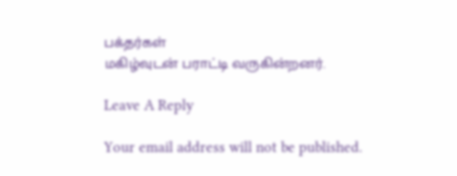பக்தர்கள்
மகிழ்வுடன் பராட்டி வருகின்றனர்.

Leave A Reply

Your email address will not be published.